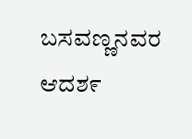ಬಸವಣ್ಣನವರ ಆದಶ೯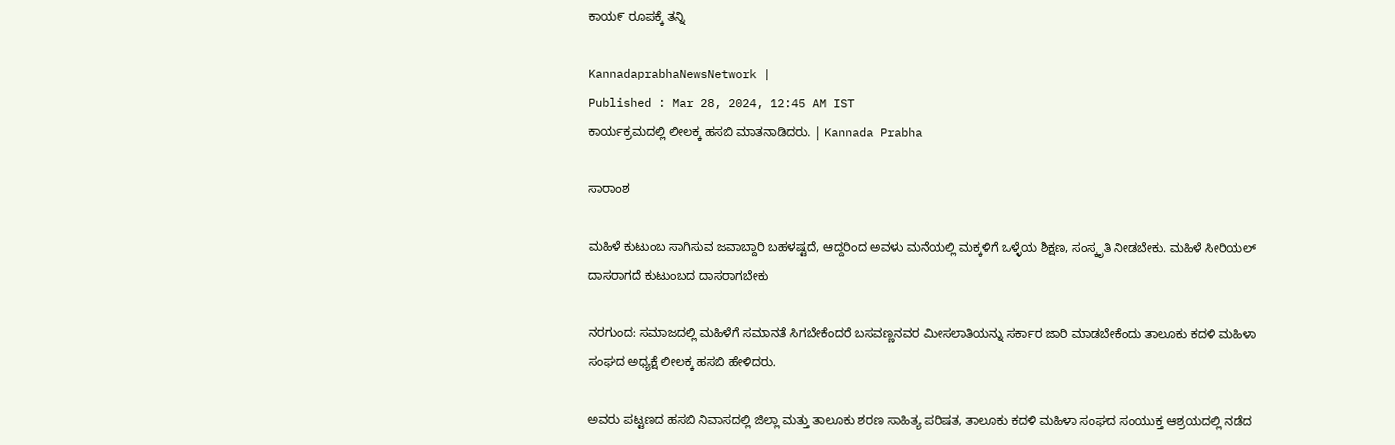ಕಾಯ೯ ರೂಪಕ್ಕೆ ತನ್ನಿ

KannadaprabhaNewsNetwork |
Published : Mar 28, 2024, 12:45 AM IST
ಕಾರ್ಯಕ್ರಮದಲ್ಲಿ ಲೀಲಕ್ಕ ಹಸಬಿ ಮಾತನಾಡಿದರು. | Kannada Prabha

ಸಾರಾಂಶ

ಮಹಿಳೆ ಕುಟುಂಬ ಸಾಗಿಸುವ ಜವಾಬ್ದಾರಿ ಬಹಳಷ್ಟದೆ, ಆದ್ದರಿಂದ ಅವಳು ಮನೆಯಲ್ಲಿ ಮಕ್ಕಳಿಗೆ ಒಳ್ಳೆಯ ಶಿಕ್ಷಣ, ಸಂಸ್ಕೃತಿ ನೀಡಬೇಕು. ಮಹಿಳೆ ಸೀರಿಯಲ್ ದಾಸರಾಗದೆ ಕುಟುಂಬದ ದಾಸರಾಗಬೇಕು

ನರಗುಂದ: ಸಮಾಜದಲ್ಲಿ ಮಹಿಳೆಗೆ ಸಮಾನತೆ ಸಿಗಬೇಕೆಂದರೆ ಬಸವಣ್ಣನವರ ಮೀಸಲಾತಿಯನ್ನು ಸರ್ಕಾರ ಜಾರಿ ಮಾಡಬೇಕೆಂದು ತಾಲೂಕು ಕದಳಿ ಮಹಿಳಾ ಸಂಘದ ಅಧ್ಯಕ್ಷೆ ಲೀಲಕ್ಕ ಹಸಬಿ ಹೇಳಿದರು.

ಅವರು ಪಟ್ಟಣದ ಹಸಬಿ ನಿವಾಸದಲ್ಲಿ ಜಿಲ್ಲಾ ಮತ್ತು ತಾಲೂಕು ಶರಣ ಸಾಹಿತ್ಯ ಪರಿಷತ, ತಾಲೂಕು ಕದಳಿ ಮಹಿಳಾ ಸಂಘದ ಸಂಯುಕ್ತ ಆಶ್ರಯದಲ್ಲಿ ನಡೆದ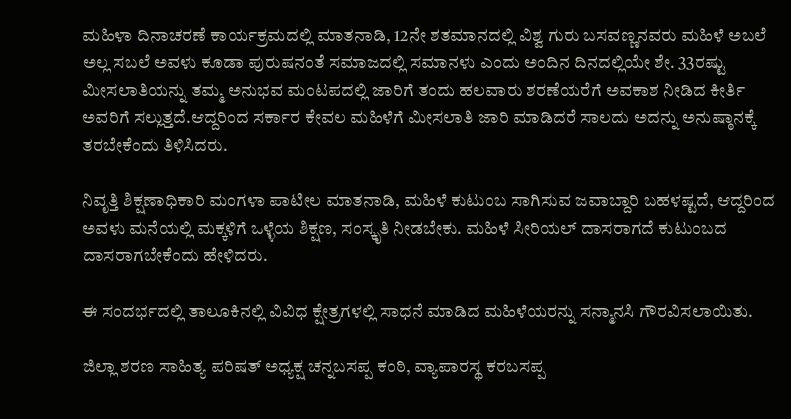ಮಹಿಳಾ ದಿನಾಚರಣೆ ಕಾರ್ಯಕ್ರಮದಲ್ಲಿ ಮಾತನಾಡಿ, 12ನೇ ಶತಮಾನದಲ್ಲಿ ವಿಶ್ವ ಗುರು ಬಸವಣ್ಣನವರು ಮಹಿಳೆ ಅಬಲೆ ಅಲ್ಲ ಸಬಲೆ ಅವಳು ಕೂಡಾ ಪುರುಷನಂತೆ ಸಮಾಜದಲ್ಲಿ ಸಮಾನಳು ಎಂದು ಅಂದಿನ ದಿನದಲ್ಲಿಯೇ ಶೇ. 33ರಷ್ಟು ಮೀಸಲಾತಿಯನ್ನು ತಮ್ಮ ಅನುಭವ ಮಂಟಪದಲ್ಲಿ ಜಾರಿಗೆ ತಂದು ಹಲವಾರು ಶರಣೆಯರೆಗೆ ಅವಕಾಶ ನೀಡಿದ ಕೀರ್ತಿ ಅವರಿಗೆ ಸಲ್ಲುತ್ತದೆ.ಆದ್ದರಿಂದ ಸರ್ಕಾರ ಕೇವಲ ಮಹಿಳೆಗೆ ಮೀಸಲಾತಿ ಜಾರಿ ಮಾಡಿದರೆ ಸಾಲದು ಅದನ್ನು ಅನುಷ್ಠಾನಕ್ಕೆ ತರಬೇಕೆಂದು ತಿಳಿಸಿದರು.

ನಿವೃತ್ತಿ ಶಿಕ್ಷಣಾಧಿಕಾರಿ ಮಂಗಳಾ ಪಾಟೀಲ ಮಾತನಾಡಿ, ಮಹಿಳೆ ಕುಟುಂಬ ಸಾಗಿಸುವ ಜವಾಬ್ದಾರಿ ಬಹಳಷ್ಟದೆ, ಆದ್ದರಿಂದ ಅವಳು ಮನೆಯಲ್ಲಿ ಮಕ್ಕಳಿಗೆ ಒಳ್ಳೆಯ ಶಿಕ್ಷಣ, ಸಂಸ್ಕೃತಿ ನೀಡಬೇಕು. ಮಹಿಳೆ ಸೀರಿಯಲ್ ದಾಸರಾಗದೆ ಕುಟುಂಬದ ದಾಸರಾಗಬೇಕೆಂದು ಹೇಳಿದರು.

ಈ ಸಂದರ್ಭದಲ್ಲಿ ತಾಲೂಕಿನಲ್ಲಿ ವಿವಿಧ ಕ್ಷೇತ್ರಗಳಲ್ಲಿ ಸಾಧನೆ ಮಾಡಿದ ಮಹಿಳೆಯರನ್ನು ಸನ್ಮಾನಸಿ ಗೌರವಿಸಲಾಯಿತು.

ಜಿಲ್ಲಾ ಶರಣ ಸಾಹಿತ್ಯ ಪರಿಷತ್ ಅಧ್ಯಕ್ಷ ಚನ್ನಬಸಪ್ಪ ಕಂಠಿ, ವ್ಯಾಪಾರಸ್ಥ ಕರಬಸಪ್ಪ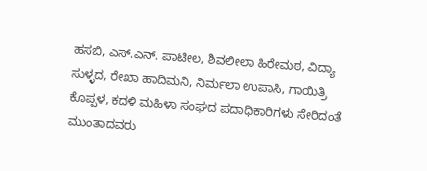ಹಸಬಿ, ಎಸ್.ಎನ್. ಪಾಟೀಲ, ಶಿವಲೀಲಾ ಹಿರೇಮಠ, ವಿದ್ಯಾ ಸುಳ್ಳದ, ರೇಖಾ ಹಾದಿಮನಿ, ನಿರ್ಮಲಾ ಉಪಾಸಿ, ಗಾಯಿತ್ರಿ ಕೊಪ್ಪಳ, ಕದಳಿ ಮಹಿಳಾ ಸಂಘದ ಪದಾಧಿಕಾರಿಗಳು ಸೇರಿದಂತೆ ಮುಂತಾದವರು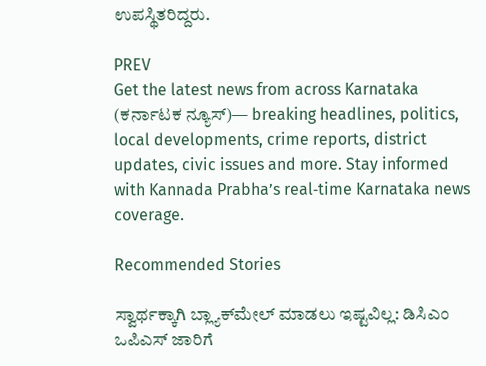ಉಪಸ್ಥಿತರಿದ್ದರು.

PREV
Get the latest news from across Karnataka (ಕರ್ನಾಟಕ ನ್ಯೂಸ್)— breaking headlines, politics, local developments, crime reports, district updates, civic issues and more. Stay informed with Kannada Prabha’s real‑time Karnataka news coverage.

Recommended Stories

ಸ್ವಾರ್ಥಕ್ಕಾಗಿ ಬ್ಲ್ಯಾಕ್‌ಮೇಲ್‌ ಮಾಡಲು ಇಷ್ಟವಿಲ್ಲ: ಡಿಸಿಎಂ
ಒಪಿಎಸ್‌ ಜಾರಿಗೆ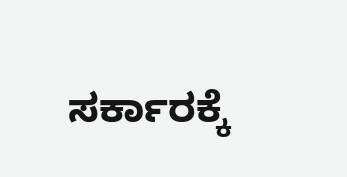ಸರ್ಕಾರಕ್ಕೆ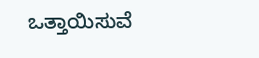ಒತ್ತಾಯಿಸುವೆ